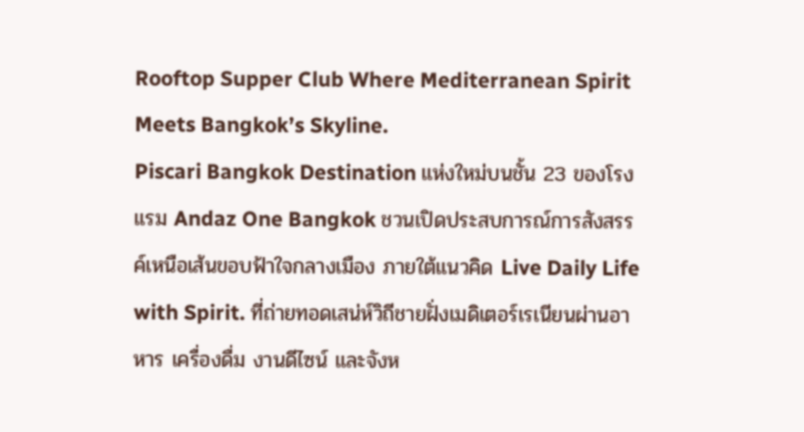Rooftop Supper Club Where Mediterranean Spirit Meets Bangkok’s Skyline.
Piscari Bangkok Destination แห่งใหม่บนชั้น 23 ของโรงแรม Andaz One Bangkok ชวนเปิดประสบการณ์การสังสรรค์เหนือเส้นขอบฟ้าใจกลางเมือง ภายใต้แนวคิด Live Daily Life with Spirit. ที่ถ่ายทอดเสน่ห์วิถีชายฝั่งเมดิเตอร์เรเนียนผ่านอาหาร เครื่องดื่ม งานดีไซน์ และจังห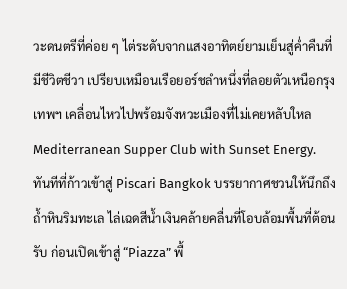วะดนตรีที่ค่อย ๆ ไต่ระดับจากแสงอาทิตย์ยามเย็นสู่ค่ำคืนที่มีชีวิตชีวา เปรียบเหมือนเรือยอร์ชลำหนึ่งที่ลอยตัวเหนือกรุงเทพฯ เคลื่อนไหวไปพร้อมจังหวะเมืองที่ไม่เคยหลับใหล
Mediterranean Supper Club with Sunset Energy.
ทันทีที่ก้าวเข้าสู่ Piscari Bangkok บรรยากาศชวนให้นึกถึงถ้ำหินริมทะเล ไล่เฉดสีน้ำเงินคล้ายคลื่นที่โอบล้อมพื้นที่ต้อนรับ ก่อนเปิดเข้าสู่ “Piazza” พื้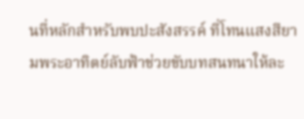นที่หลักสำหรับพบปะสังสรรค์ ที่โทนแสงสียามพระอาทิตย์ลับฟ้าช่วยขับบทสนทนาให้ละ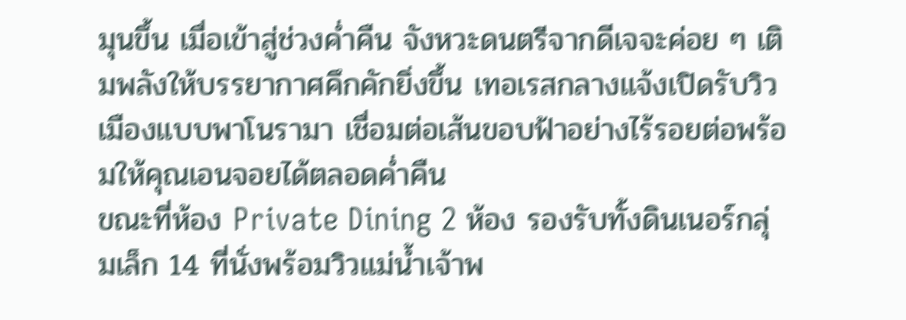มุนขึ้น เมื่อเข้าสู่ช่วงค่ำคืน จังหวะดนตรีจากดีเจจะค่อย ๆ เติมพลังให้บรรยากาศคึกคักยิ่งขึ้น เทอเรสกลางแจ้งเปิดรับวิวเมืองแบบพาโนรามา เชื่อมต่อเส้นขอบฟ้าอย่างไร้รอยต่อพร้อมให้คุณเอนจอยได้ตลอดค่ำคืน
ขณะที่ห้อง Private Dining 2 ห้อง รองรับทั้งดินเนอร์กลุ่มเล็ก 14 ที่นั่งพร้อมวิวแม่น้ำเจ้าพ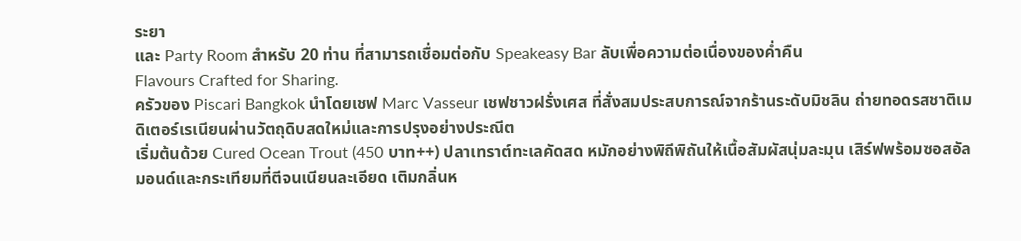ระยา
และ Party Room สำหรับ 20 ท่าน ที่สามารถเชื่อมต่อกับ Speakeasy Bar ลับเพื่อความต่อเนื่องของค่ำคืน
Flavours Crafted for Sharing.
ครัวของ Piscari Bangkok นำโดยเชฟ Marc Vasseur เชฟชาวฝรั่งเศส ที่สั่งสมประสบการณ์จากร้านระดับมิชลิน ถ่ายทอดรสชาติเมดิเตอร์เรเนียนผ่านวัตถุดิบสดใหม่และการปรุงอย่างประณีต
เริ่มต้นด้วย Cured Ocean Trout (450 บาท++) ปลาเทราต์ทะเลคัดสด หมักอย่างพิถีพิถันให้เนื้อสัมผัสนุ่มละมุน เสิร์ฟพร้อมซอสอัลมอนด์และกระเทียมที่ตีจนเนียนละเอียด เติมกลิ่นห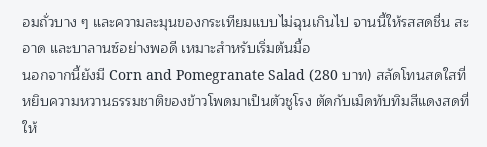อมถั่วบาง ๆ และความละมุนของกระเทียมแบบไม่ฉุนเกินไป จานนี้ให้รสสดชื่น สะอาด และบาลานซ์อย่างพอดี เหมาะสำหรับเริ่มต้นมื้อ
นอกจากนี้ยังมี Corn and Pomegranate Salad (280 บาท) สลัดโทนสดใสที่หยิบความหวานธรรมชาติของข้าวโพดมาเป็นตัวชูโรง ตัดกับเม็ดทับทิมสีแดงสดที่ให้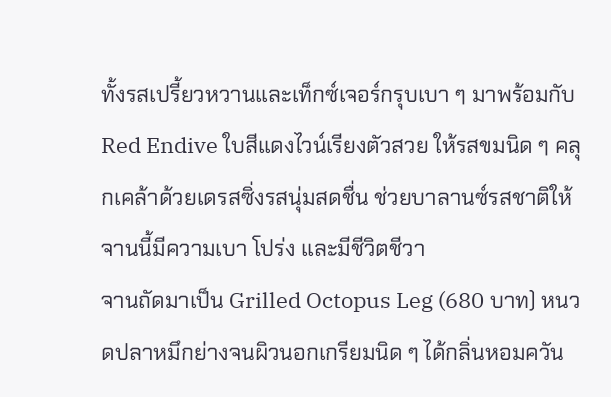ทั้งรสเปรี้ยวหวานและเท็กซ์เจอร์กรุบเบา ๆ มาพร้อมกับ Red Endive ใบสีแดงไวน์เรียงตัวสวย ให้รสขมนิด ๆ คลุกเคล้าด้วยเดรสซิ่งรสนุ่มสดชื่น ช่วยบาลานซ์รสชาติให้จานนี้มีความเบา โปร่ง และมีชีวิตชีวา
จานถัดมาเป็น Grilled Octopus Leg (680 บาท) หนวดปลาหมึกย่างจนผิวนอกเกรียมนิด ๆ ได้กลิ่นหอมควัน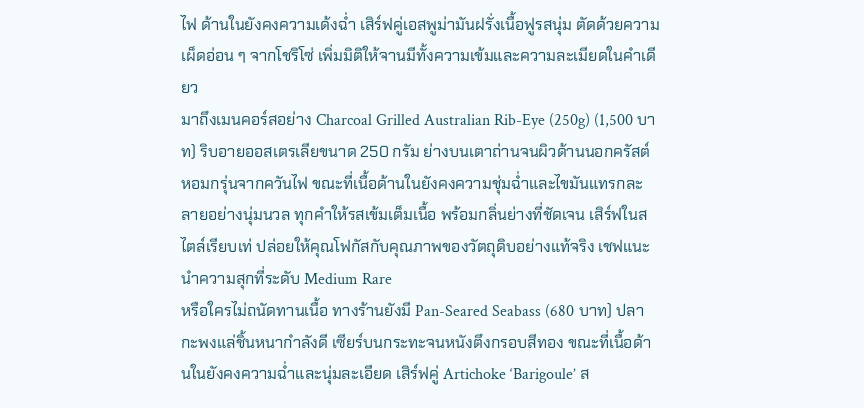ไฟ ด้านในยังคงความเด้งฉ่ำ เสิร์ฟคู่เอสพูม่ามันฝรั่งเนื้อฟูรสนุ่ม ตัดด้วยความเผ็ดอ่อน ๆ จากโชริโซ่ เพิ่มมิติให้จานมีทั้งความเข้มและความละเมียดในคำเดียว
มาถึงเมนคอร์สอย่าง Charcoal Grilled Australian Rib-Eye (250g) (1,500 บาท) ริบอายออสเตรเลียขนาด 250 กรัม ย่างบนเตาถ่านจนผิวด้านนอกครัสต์หอมกรุ่นจากควันไฟ ขณะที่เนื้อด้านในยังคงความชุ่มฉ่ำและไขมันแทรกละลายอย่างนุ่มนวล ทุกคำให้รสเข้มเต็มเนื้อ พร้อมกลิ่นย่างที่ชัดเจน เสิร์ฟในสไตล์เรียบเท่ ปล่อยให้คุณโฟกัสกับคุณภาพของวัตถุดิบอย่างแท้จริง เชฟแนะนำความสุกที่ระดับ Medium Rare
หรือใครไม่ถนัดทานเนื้อ ทางร้านยังมี Pan-Seared Seabass (680 บาท) ปลากะพงแล่ชิ้นหนากำลังดี เซียร์บนกระทะจนหนังตึงกรอบสีทอง ขณะที่เนื้อด้านในยังคงความฉ่ำและนุ่มละเอียด เสิร์ฟคู่ Artichoke ‘Barigoule’ ส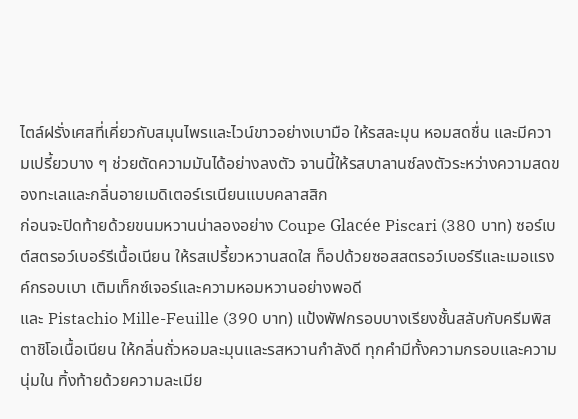ไตล์ฝรั่งเศสที่เคี่ยวกับสมุนไพรและไวน์ขาวอย่างเบามือ ให้รสละมุน หอมสดชื่น และมีความเปรี้ยวบาง ๆ ช่วยตัดความมันได้อย่างลงตัว จานนี้ให้รสบาลานซ์ลงตัวระหว่างความสดของทะเลและกลิ่นอายเมดิเตอร์เรเนียนแบบคลาสสิก
ก่อนจะปิดท้ายด้วยขนมหวานน่าลองอย่าง Coupe Glacée Piscari (380 บาท) ซอร์เบต์สตรอว์เบอร์รีเนื้อเนียน ให้รสเปรี้ยวหวานสดใส ท็อปด้วยซอสสตรอว์เบอร์รีและเมอแรงค์กรอบเบา เติมเท็กซ์เจอร์และความหอมหวานอย่างพอดี
และ Pistachio Mille-Feuille (390 บาท) แป้งพัฟกรอบบางเรียงชั้นสลับกับครีมพิสตาชิโอเนื้อเนียน ให้กลิ่นถั่วหอมละมุนและรสหวานกำลังดี ทุกคำมีทั้งความกรอบและความนุ่มใน ทิ้งท้ายด้วยความละเมีย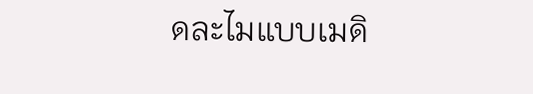ดละไมแบบเมดิ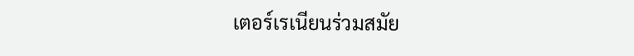เตอร์เรเนียนร่วมสมัย